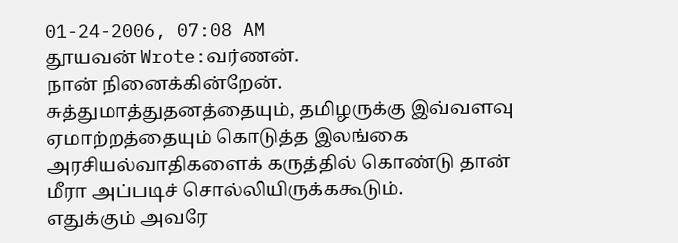01-24-2006, 07:08 AM
தூயவன் Wrote:வர்ணன்.
நான் நினைக்கின்றேன். சுத்துமாத்துதனத்தையும், தமிழருக்கு இவ்வளவு ஏமாற்றத்தையும் கொடுத்த இலங்கை அரசியல்வாதிகளைக் கருத்தில் கொண்டு தான் மீரா அப்படிச் சொல்லியிருக்ககூடும்.
எதுக்கும் அவரே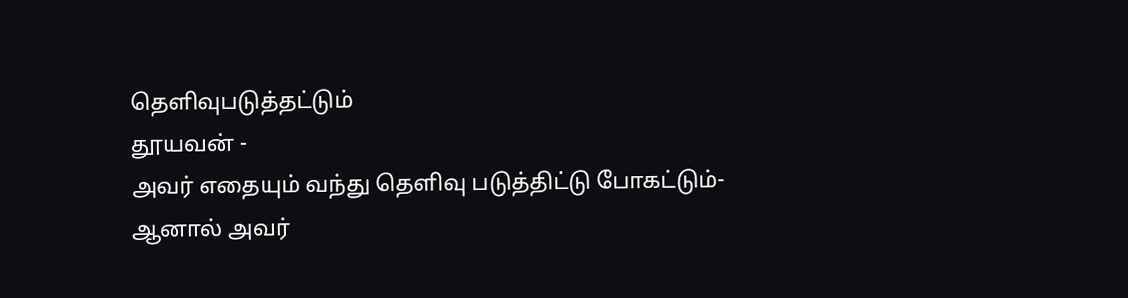தெளிவுபடுத்தட்டும்
தூயவன் -
அவர் எதையும் வந்து தெளிவு படுத்திட்டு போகட்டும்-
ஆனால் அவர்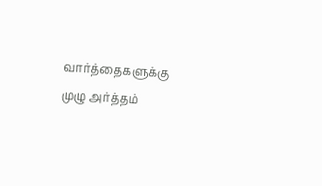வார்த்தைகளுக்கு முழு அர்த்தம்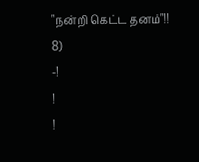"நன்றி கெட்ட தனம்"!! 8)
-!
!
!